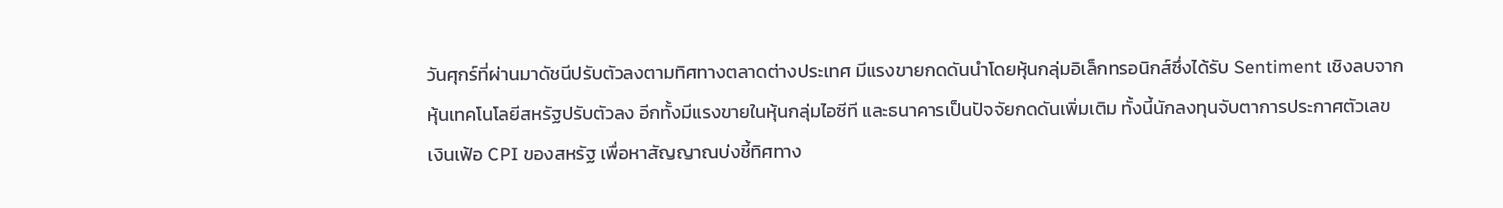วันศุกร์ที่ผ่านมาดัชนีปรับตัวลงตามทิศทางตลาดต่างประเทศ มีแรงขายกดดันนำโดยหุ้นกลุ่มอิเล็กทรอนิกส์ซึ่งได้รับ Sentiment เชิงลบจากหุ้นเทคโนโลยีสหรัฐปรับตัวลง อีกทั้งมีแรงขายในหุ้นกลุ่มไอซีที และธนาคารเป็นปัจจัยกดดันเพิ่มเติม ทั้งนี้นักลงทุนจับตาการประกาศตัวเลขเงินเฟ้อ CPI ของสหรัฐ เพื่อหาสัญญาณบ่งชี้ทิศทาง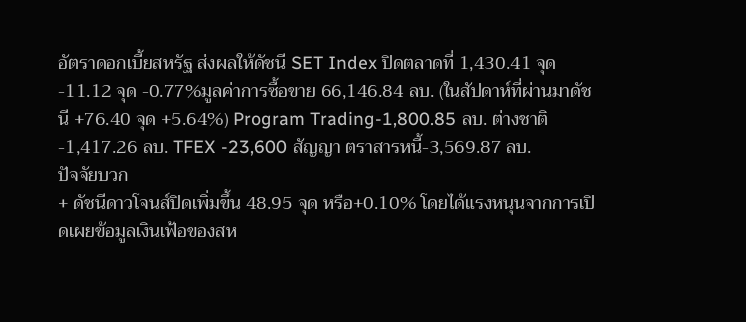อัตราดอกเบี้ยสหรัฐ ส่งผลให้ดัชนี SET Index ปิดตลาดที่ 1,430.41 จุด -11.12 จุด -0.77%มูลค่าการซื้อขาย 66,146.84 ลบ. (ในสัปดาห์ที่ผ่านมาดัชนี +76.40 จุด +5.64%) Program Trading-1,800.85 ลบ. ต่างชาติ-1,417.26 ลบ. TFEX -23,600 สัญญา ตราสารหนี้-3,569.87 ลบ.
ปัจจัยบวก
+ ดัชนีดาวโจนส์ปิดเพิ่มขึ้น 48.95 จุด หรือ+0.10% โดยได้แรงหนุนจากการเปิดเผยข้อมูลเงินเฟ้อของสห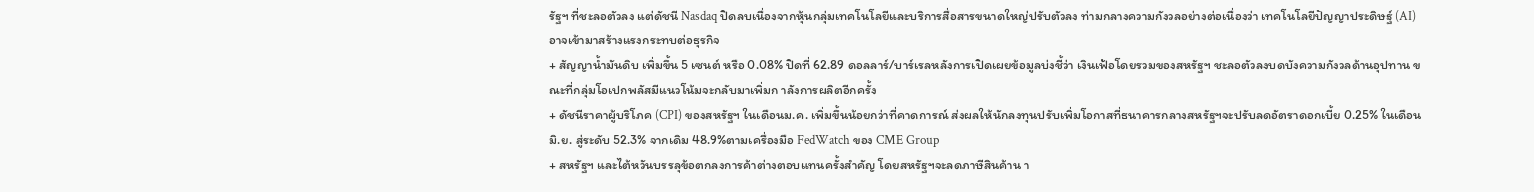รัฐฯ ที่ชะลอตัวลง แต่ดัชนี Nasdaq ปิดลบเนื่องจากหุ้นกลุ่มเทคโนโลยีและบริการสื่อสารขนาดใหญ่ปรับตัวลง ท่ามกลางความกังวลอย่างต่อเนื่องว่า เทคโนโลยีปัญญาประดิษฐ์ (AI) อาจเข้ามาสร้างแรงกระทบต่อธุรกิจ
+ สัญญาน้ำมันดิบ เพิ่มขึ้น 5 เซนต์ หรือ 0.08% ปิดที่ 62.89 ดอลลาร์/บาร์เรลหลังการเปิดเผยข้อมูลบ่งชี้ว่า เงินเฟ้อโดยรวมของสหรัฐฯ ชะลอตัวลงบดบังความกังวลด้านอุปทาน ขณะที่กลุ่มโอเปกพลัสมีแนวโน้มจะกลับมาเพิ่มก าลังการผลิตอีกครั้ง
+ ดัชนีราคาผู้บริโภค (CPI) ของสหรัฐฯ ในเดือนม.ค. เพิ่มขึ้นน้อยกว่าที่คาดการณ์ ส่งผลให้นักลงทุนปรับเพิ่มโอกาสที่ธนาคารกลางสหรัฐฯจะปรับลดอัตราดอกเบี้ย 0.25% ในเดือนมิ.ย. สู่ระดับ 52.3% จากเดิม 48.9%ตามเครื่องมือ FedWatch ของ CME Group
+ สหรัฐฯ และไต้หวันบรรลุข้อตกลงการค้าต่างตอบแทนครั้งสำคัญ โดยสหรัฐฯจะลดภาษีสินค้าน า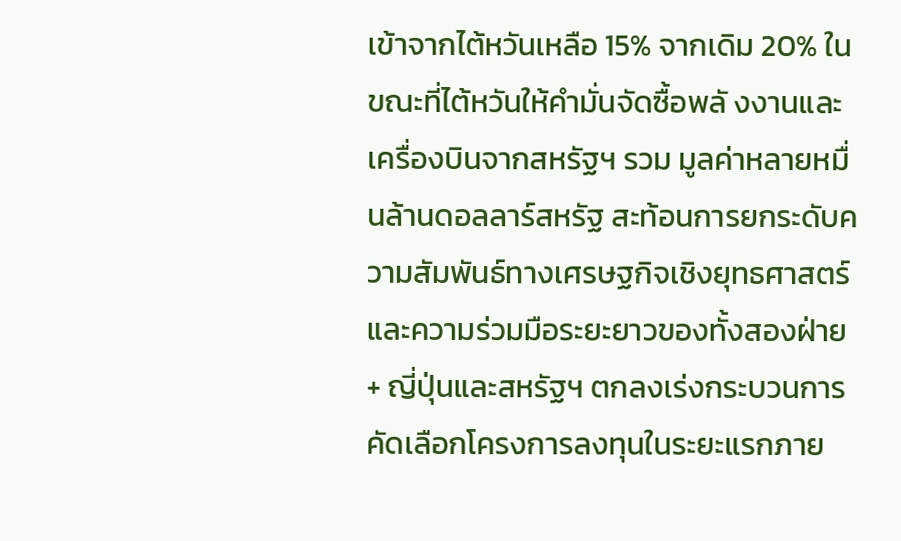เข้าจากไต้หวันเหลือ 15% จากเดิม 20% ในขณะที่ไต้หวันให้คำมั่นจัดซื้อพลั งงานและเครื่องบินจากสหรัฐฯ รวม มูลค่าหลายหมื่นล้านดอลลาร์สหรัฐ สะท้อนการยกระดับความสัมพันธ์ทางเศรษฐกิจเชิงยุทธศาสตร์และความร่วมมือระยะยาวของทั้งสองฝ่าย
+ ญี่ปุ่นและสหรัฐฯ ตกลงเร่งกระบวนการคัดเลือกโครงการลงทุนในระยะแรกภาย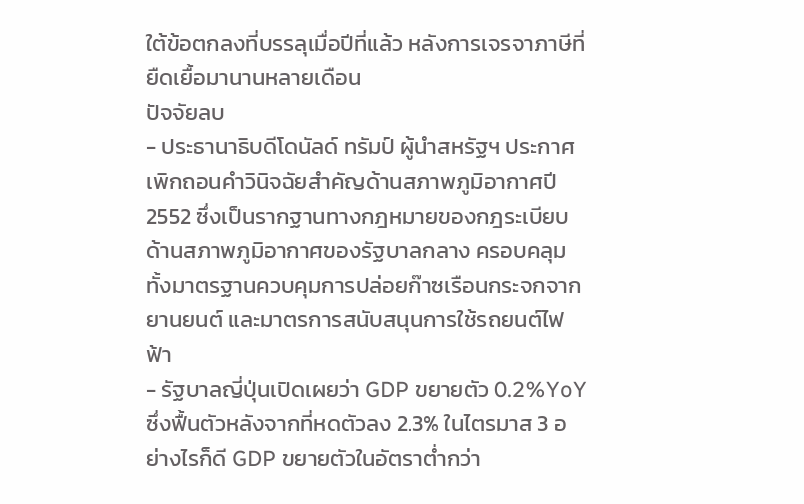ใต้ข้อตกลงที่บรรลุเมื่อปีที่แล้ว หลังการเจรจาภาษีที่ยืดเยื้อมานานหลายเดือน
ปัจจัยลบ
- ประธานาธิบดีโดนัลด์ ทรัมป์ ผู้นำสหรัฐฯ ประกาศเพิกถอนคำวินิจฉัยสำคัญด้านสภาพภูมิอากาศปี 2552 ซึ่งเป็นรากฐานทางกฎหมายของกฎระเบียบด้านสภาพภูมิอากาศของรัฐบาลกลาง ครอบคลุมทั้งมาตรฐานควบคุมการปล่อยก๊าซเรือนกระจกจากยานยนต์ และมาตรการสนับสนุนการใช้รถยนต์ไฟฟ้า
- รัฐบาลญี่ปุ่นเปิดเผยว่า GDP ขยายตัว 0.2%YoY ซึ่งฟื้นตัวหลังจากที่หดตัวลง 2.3% ในไตรมาส 3 อย่างไรก็ดี GDP ขยายตัวในอัตราต่ำกว่า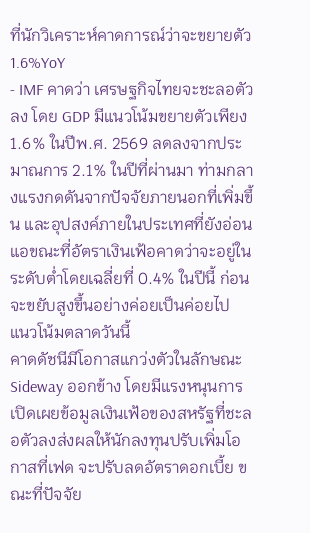ที่นักวิเคราะห์คาดการณ์ว่าจะขยายตัว 1.6%YoY
- IMF คาดว่า เศรษฐกิจไทยจะชะลอตัวลง โดย GDP มีแนวโน้มขยายตัวเพียง1.6% ในปีพ.ศ. 2569 ลดลงจากประมาณการ 2.1% ในปีที่ผ่านมา ท่ามกลางแรงกดดันจากปัจจัยภายนอกที่เพิ่มขึ้น และอุปสงค์ภายในประเทศที่ยังอ่อนแอขณะที่อัตราเงินเฟ้อคาดว่าจะอยู่ในระดับต่ำโดยเฉลี่ยที่ 0.4% ในปีนี้ ก่อนจะขยับสูงขึ้นอย่างค่อยเป็นค่อยไป
แนวโน้มตลาดวันนี้
คาดดัชนีมีโอกาสแกว่งตัวในลักษณะ Sideway ออกข้าง โดยมีแรงหนุนการเปิดเผยข้อมูลเงินเฟ้อของสหรัฐที่ชะลอตัวลงส่งผลให้นักลงทุนปรับเพิ่มโอกาสที่เฟด จะปรับลดอัตราดอกเบี้ย ขณะที่ปัจจัย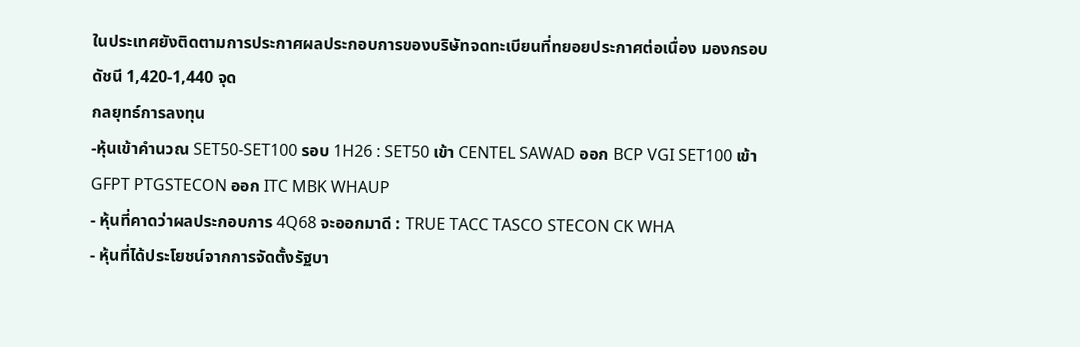ในประเทศยังติดตามการประกาศผลประกอบการของบริษัทจดทะเบียนที่ทยอยประกาศต่อเนื่อง มองกรอบดัชนี 1,420-1,440 จุด
กลยุทธ์การลงทุน
-หุ้นเข้าคำนวณ SET50-SET100 รอบ 1H26 : SET50 เข้า CENTEL SAWAD ออก BCP VGI SET100 เข้า GFPT PTGSTECON ออก ITC MBK WHAUP
- หุ้นที่คาดว่าผลประกอบการ 4Q68 จะออกมาดี : TRUE TACC TASCO STECON CK WHA
- หุ้นที่ได้ประโยชน์จากการจัดตั้งรัฐบา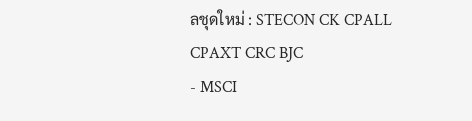ลชุดใหม่ : STECON CK CPALL CPAXT CRC BJC
- MSCI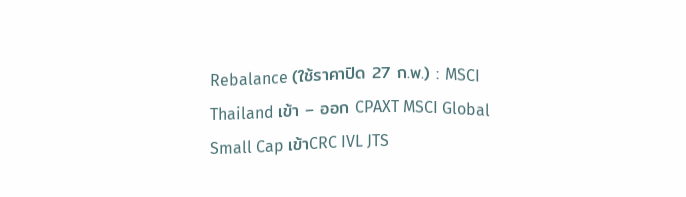Rebalance (ใช้ราคาปิด 27 ก.พ.) : MSCI Thailand เข้า – ออก CPAXT MSCI Global Small Cap เข้าCRC IVL JTS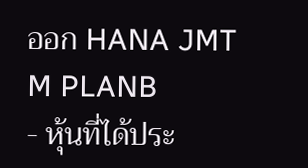ออก HANA JMT M PLANB
- หุ้นที่ได้ประ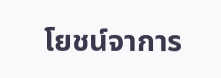โยชน์จาการ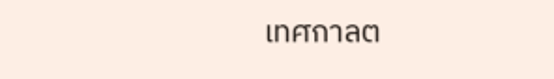เทศกาลต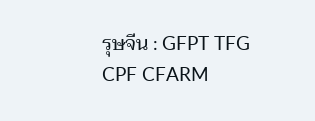รุษจีน : GFPT TFG CPF CFARM